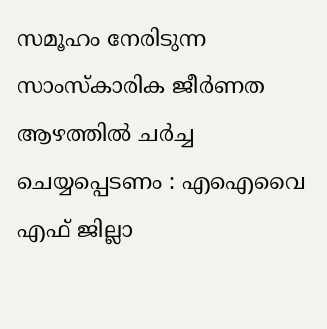സമൂഹം നേരിടുന്ന സാംസ്‌കാരിക ജീര്‍ണത ആഴത്തില്‍ ചര്‍ച്ച ചെയ്യപ്പെടണം : എഐവൈ എഫ് ജില്ലാ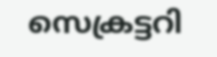സെക്രട്ടറി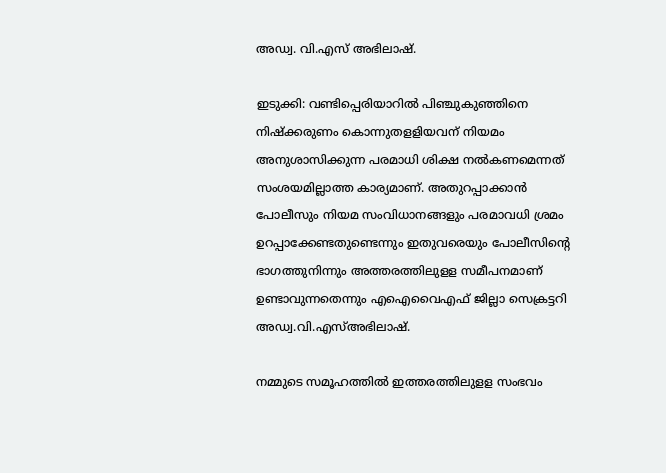അഡ്വ. വി.എസ്‌ അഭിലാഷ്‌.

ഇടുക്കി: വണ്ടിപ്പെരിയാറില്‍ പിഞ്ചുകുഞ്ഞിനെ നിഷ്‌ക്കരുണം കൊന്നുതളളിയവന്‌ നിയമം അനുശാസിക്കുന്ന പരമാധി ശിക്ഷ നല്‍കണമെന്നത്‌ സംശയമില്ലാത്ത കാര്യമാണ്‌. അതുറപ്പാക്കാന്‍ പോലീസും നിയമ സംവിധാനങ്ങളും പരമാവധി ശ്രമം ഉറപ്പാക്കേണ്ടതുണ്ടെന്നും ഇതുവരെയും പോലീസിന്‍റെ ഭാഗത്തുനിന്നും അത്തരത്തിലുളള സമീപനമാണ്‌ ഉണ്ടാവുന്നതെന്നും എഐവൈഎഫ്‌ ജില്ലാ സെക്രട്ടറി അഡ്വ.വി.എസ്‌അഭിലാഷ്‌.

നമ്മുടെ സമൂഹത്തില്‍ ഇത്തരത്തിലുളള സംഭവം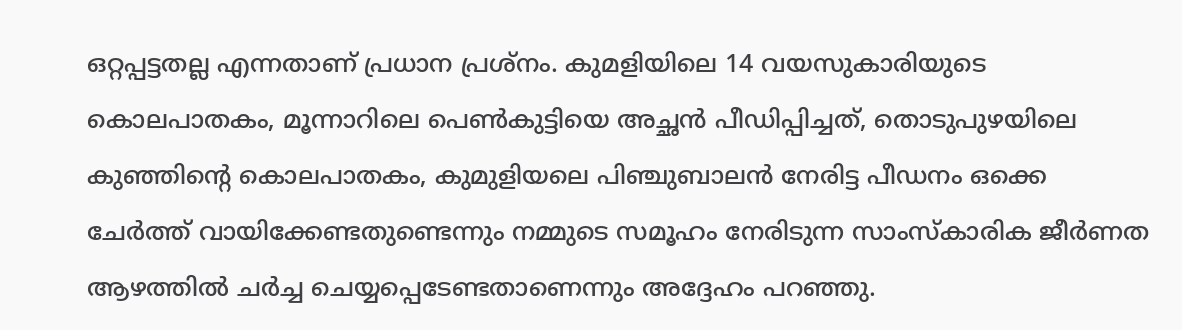ഒറ്റപ്പട്ടതല്ല എന്നതാണ്‌ പ്രധാന പ്രശ്‌നം. കുമളിയിലെ 14 വയസുകാരിയുടെ കൊലപാതകം, മൂന്നാറിലെ പെണ്‍കുട്ടിയെ അച്ഛന്‍ പീഡിപ്പിച്ചത്‌, തൊടുപുഴയിലെ കുഞ്ഞിന്‍റെ കൊലപാതകം, കുമുളിയലെ പിഞ്ചുബാലന്‍ നേരിട്ട പീഡനം ഒക്കെ ചേര്‍ത്ത്‌ വായിക്കേണ്ടതുണ്ടെന്നും നമ്മുടെ സമൂഹം നേരിടുന്ന സാംസ്‌കാരിക ജീര്‍ണത ആഴത്തില്‍ ചര്‍ച്ച ചെയ്യപ്പെടേണ്ടതാണെന്നും അദ്ദേഹം പറഞ്ഞു.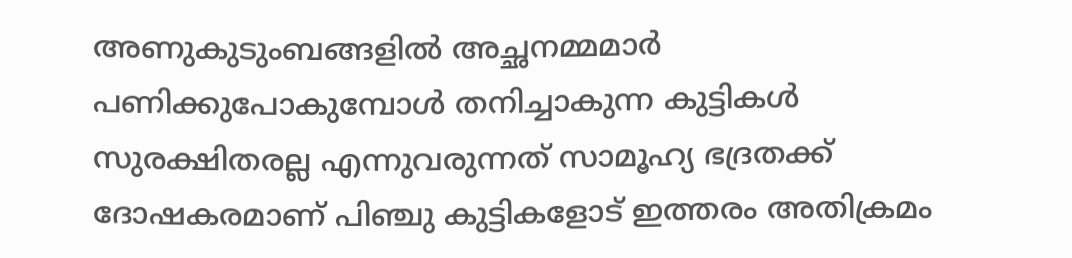അണുകുടുംബങ്ങളില്‍ അച്ഛനമ്മമാര്‍ പണിക്കുപോകുമ്പോള്‍ തനിച്ചാകുന്ന കുട്ടികള്‍ സുരക്ഷിതരല്ല എന്നുവരുന്നത്‌ സാമൂഹ്യ ഭദ്രതക്ക്‌ ദോഷകരമാണ്‌ പിഞ്ചു കുട്ടികളോട്‌ ഇത്തരം അതിക്രമം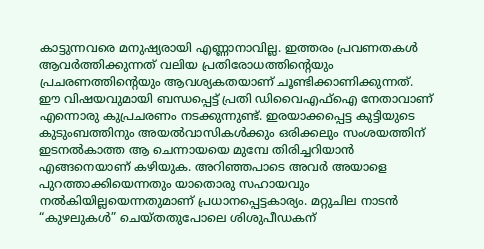കാട്ടുന്നവരെ മനുഷ്യരായി എണ്ണാനാവില്ല. ഇത്തരം പ്രവണതകള്‍ ആവര്‍ത്തിക്കുന്നത്‌ വലിയ പ്രതിരോധത്തിന്‍റെയും പ്രചരണത്തിന്‍റെയും ആവശ്യകതയാണ്‌ ചൂണ്ടിക്കാണിക്കുന്നത്‌. ഈ വിഷയവുമായി ബന്ധപ്പെട്ട്‌ പ്രതി ഡിവൈഎഫ്‌ഐ നേതാവാണ്‌ എന്നൊരു കുപ്രചരണം നടക്കുന്നുണ്ട്‌. ഇരയാക്കപ്പെട്ട കുട്ടിയുടെ കുടുംബത്തിനും അയല്‍വാസികള്‍ക്കും ഒരിക്കലും സംശയത്തിന്‌ ഇടനല്‍കാത്ത ആ ചെന്നായയെ മുമ്പേ തിരിച്ചറിയാന്‍ എങ്ങനെയാണ്‌ കഴിയുക. അറിഞ്ഞപാടെ അവര്‍ അയാളെ പുറത്താക്കിയെന്നതും യാതൊരു സഹായവും നല്‍കിയില്ലയെന്നതുമാണ്‌ പ്രധാനപ്പെട്ടകാര്യം. മറ്റുചില നാടന്‍ “കുഴലുകള്‍” ചെയ്‌തതുപോലെ ശിശുപീഡകന്‌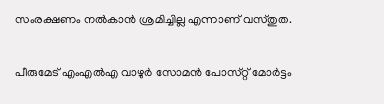സംരക്ഷണം നല്‍കാന്‍ ശ്രമിച്ചില്ല എന്നാണ്‌ വസ്‌തുത.

പീരുമേട്‌ എംഎല്‍എ വാഴുര്‍ സോമന്‍ പോസ്‌റ്റ്‌ മോര്‍ട്ടം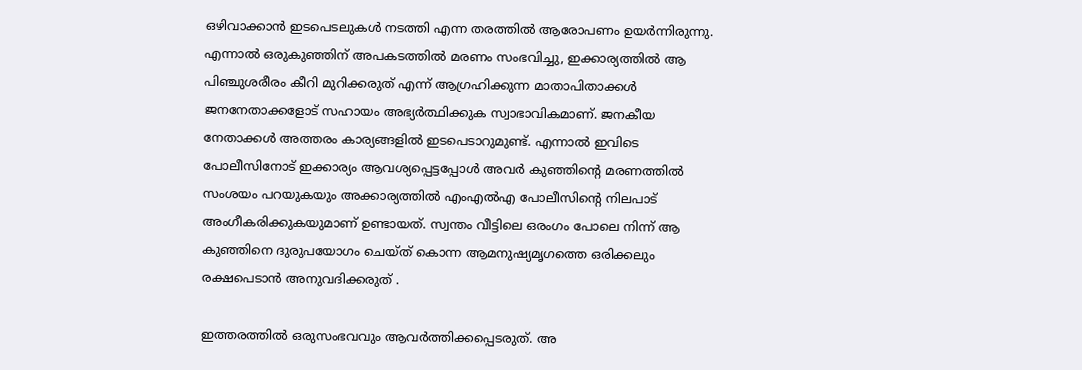ഒഴിവാക്കാന്‍ ഇടപെടലുകള്‍ നടത്തി എന്ന തരത്തില്‍ ആരോപണം ഉയര്‍ന്നിരുന്നു. എന്നാല്‍ ഒരുകുഞ്ഞിന്‌ അപകടത്തില്‍ മരണം സംഭവിച്ചു, ഇക്കാര്യത്തില്‍ ആ പിഞ്ചുശരീരം കീറി മുറിക്കരുത്‌ എന്ന്‌ ആഗ്രഹിക്കുന്ന മാതാപിതാക്കള്‍ ജനനേതാക്കളോട്‌ സഹായം അഭ്യര്‍ത്ഥിക്കുക സ്വാഭാവികമാണ്‌. ജനകീയ നേതാക്കള്‍ അത്തരം കാര്യങ്ങളില്‍ ഇടപെടാറുമുണ്ട്‌. എന്നാല്‍ ഇവിടെ പോലീസിനോട്‌ ഇക്കാര്യം ആവശ്യപ്പെട്ടപ്പോള്‍ അവര്‍ കുഞ്ഞിന്‍റെ മരണത്തില്‍ സംശയം പറയുകയും അക്കാര്യത്തില്‍ എംഎല്‍എ പോലീസിന്‍റെ നിലപാട്‌ അംഗീകരിക്കുകയുമാണ്‌ ഉണ്ടായത്‌. സ്വന്തം വീട്ടിലെ ഒരംഗം പോലെ നിന്ന്‌ ആ കുഞ്ഞിനെ ദുരുപയോഗം ചെയ്‌ത്‌ കൊന്ന ആമനുഷ്യമൃഗത്തെ ഒരിക്കലും രക്ഷപെടാന്‍ അനുവദിക്കരുത്‌ .

ഇത്തരത്തില്‍ ഒരുസംഭവവും ആവര്‍ത്തിക്കപ്പെടരുത്‌. അ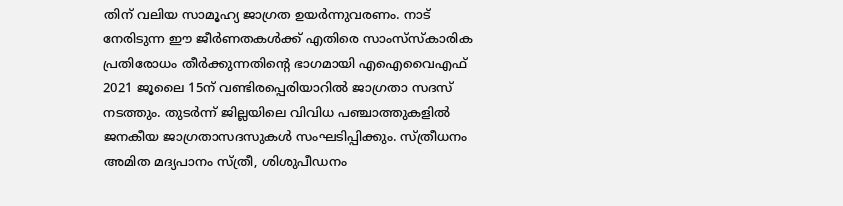തിന്‌ വലിയ സാമൂഹ്യ ജാഗ്രത ഉയര്‍ന്നുവരണം. നാട്‌ നേരിടുന്ന ഈ ജീര്‍ണതകള്‍ക്ക്‌ എതിരെ സാംസ്‌സ്‌കാരിക പ്രതിരോധം തീര്‍ക്കുന്നതിന്‍റെ ഭാഗമായി എഐവൈഎഫ്‌ 2021 ജൂലൈ 15ന്‌ വണ്ടിരപ്പെരിയാറില്‍ ജാഗ്രതാ സദസ്‌ നടത്തും. തുടര്‍ന്ന്‌ ജില്ലയിലെ വിവിധ പഞ്ചാത്തുകളില്‍ ജനകീയ ജാഗ്രതാസദസുകള്‍ സംഘടിപ്പിക്കും. സ്‌ത്രീധനം അമിത മദ്യപാനം സ്‌ത്രീ, ശിശുപീഡനം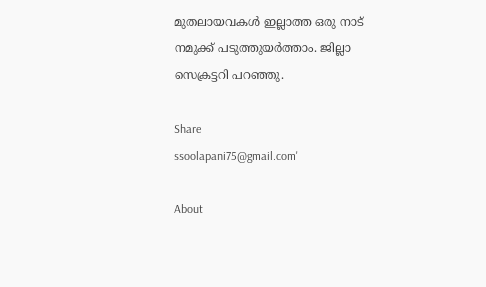മുതലായവകള്‍ ഇല്ലാത്ത ഒരു നാട്‌ നമുക്ക്‌ പടുത്തുയര്‍ത്താം. ജില്ലാ സെക്രട്ടറി പറഞ്ഞു.

Share
ssoolapani75@gmail.com'

About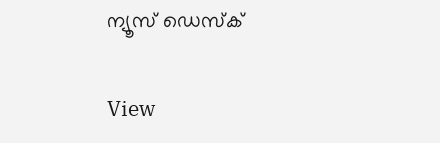ന്യൂസ് ഡെസ്ക്

View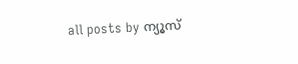all posts by ന്യൂസ്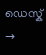ഡെസ്ക് →